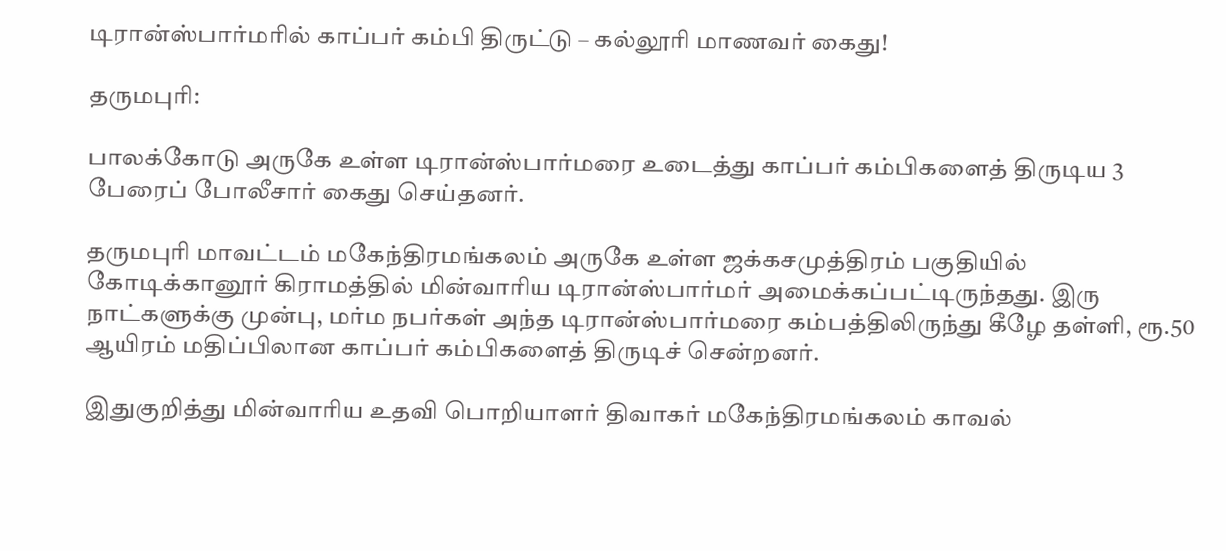டிரான்ஸ்பார்மரில் காப்பர் கம்பி திருட்டு – கல்லூரி மாணவர் கைது!

தருமபுரி:

பாலக்கோடு அருகே உள்ள டிரான்ஸ்பார்மரை உடைத்து காப்பர் கம்பிகளைத் திருடிய 3 பேரைப் போலீசார் கைது செய்தனர்.

தருமபுரி மாவட்டம் மகேந்திரமங்கலம் அருகே உள்ள ஜக்கசமுத்திரம் பகுதியில் கோடிக்கானூர் கிராமத்தில் மின்வாரிய டிரான்ஸ்பார்மர் அமைக்கப்பட்டிருந்தது. இரு நாட்களுக்கு முன்பு, மர்ம நபர்கள் அந்த டிரான்ஸ்பார்மரை கம்பத்திலிருந்து கீழே தள்ளி, ரூ.50 ஆயிரம் மதிப்பிலான காப்பர் கம்பிகளைத் திருடிச் சென்றனர்.

இதுகுறித்து மின்வாரிய உதவி பொறியாளர் திவாகர் மகேந்திரமங்கலம் காவல்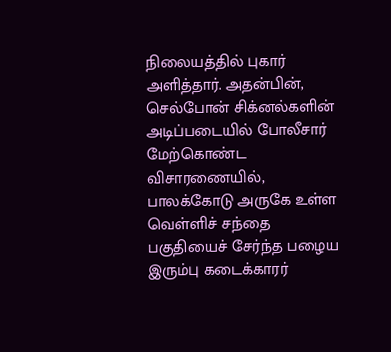நிலையத்தில் புகார் அளித்தார். அதன்பின், செல்போன் சிக்னல்களின் அடிப்படையில் போலீசார் மேற்கொண்ட விசாரணையில், பாலக்கோடு அருகே உள்ள வெள்ளிச் சந்தை பகுதியைச் சேர்ந்த பழைய இரும்பு கடைக்காரர்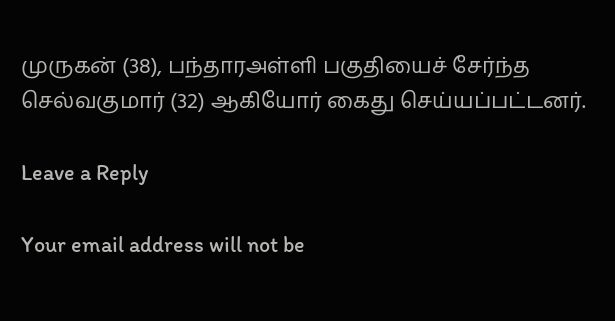முருகன் (38), பந்தாரஅள்ளி பகுதியைச் சேர்ந்த செல்வகுமார் (32) ஆகியோர் கைது செய்யப்பட்டனர்.

Leave a Reply

Your email address will not be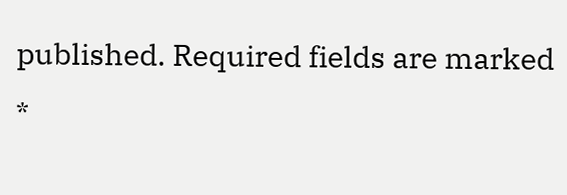published. Required fields are marked *